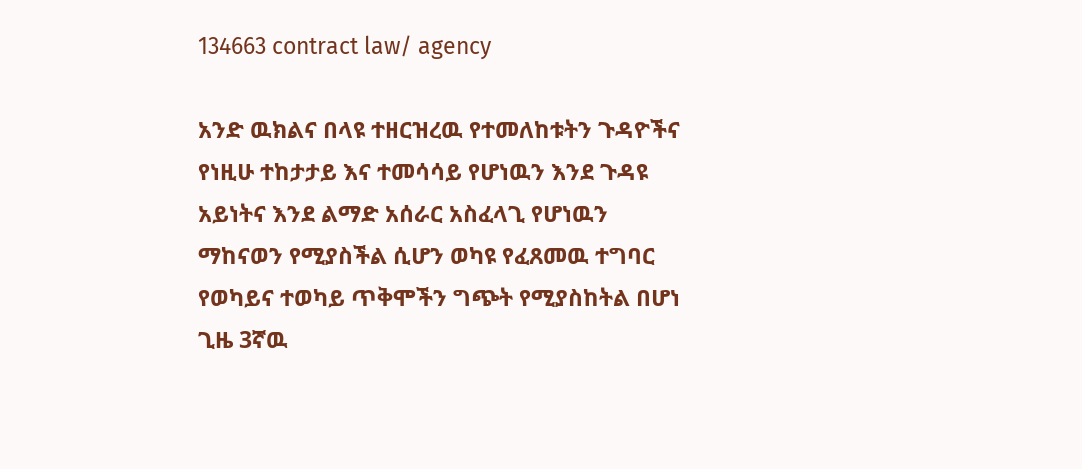134663 contract law/ agency

አንድ ዉክልና በላዩ ተዘርዝረዉ የተመለከቱትን ጉዳዮችና የነዚሁ ተከታታይ እና ተመሳሳይ የሆነዉን እንደ ጉዳዩ አይነትና እንደ ልማድ አሰራር አስፈላጊ የሆነዉን ማከናወን የሚያስችል ሲሆን ወካዩ የፈጸመዉ ተግባር የወካይና ተወካይ ጥቅሞችን ግጭት የሚያስከትል በሆነ ጊዜ 3ኛዉ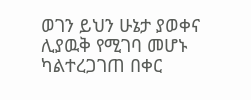ወገን ይህን ሁኔታ ያወቀና ሊያዉቅ የሚገባ መሆኑ ካልተረጋገጠ በቀር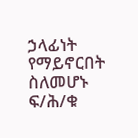ኃላፊነት የማይኖርበት ስለመሆኑ
ፍ/ሕ/ቁ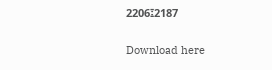2206፤2187

Download here